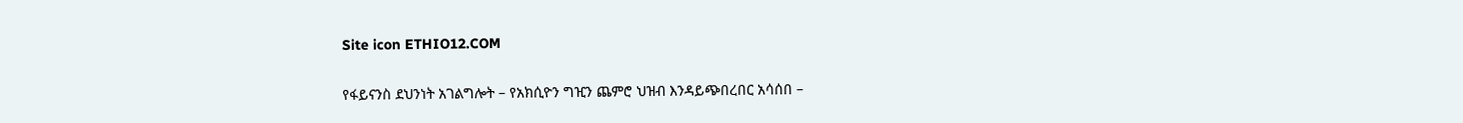Site icon ETHIO12.COM

የፋይናንስ ደህንነት አገልግሎት – የአክሲዮን ግዢን ጨምሮ ህዝብ እንዳይጭበረበር አሳሰበ –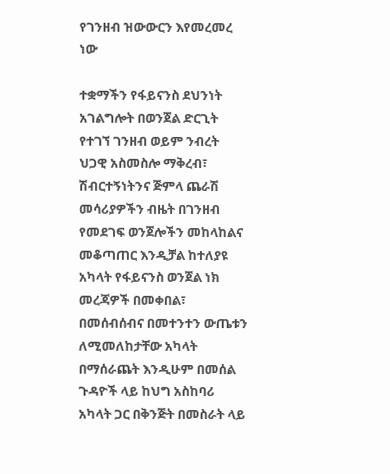የገንዘብ ዝውውርን እየመረመረ ነው

ተቋማችን የፋይናንስ ደህንነት አገልግሎት በወንጀል ድርጊት የተገኘ ገንዘብ ወይም ንብረት ህጋዊ አስመስሎ ማቅረብ፣ ሽብርተኝነትንና ጅምላ ጨራሽ መሳሪያዎችን ብዜት በገንዘብ የመደገፍ ወንጀሎችን መከላከልና መቆጣጠር እንዲቻል ከተለያዩ አካላት የፋይናንስ ወንጀል ነክ መረጃዎች በመቀበል፣ በመሰብሰብና በመተንተን ውጤቱን ለሚመለከታቸው አካላት በማሰራጨት እንዲሁም በመሰል ጉዳዮች ላይ ከህግ አስከባሪ አካላት ጋር በቅንጅት በመስራት ላይ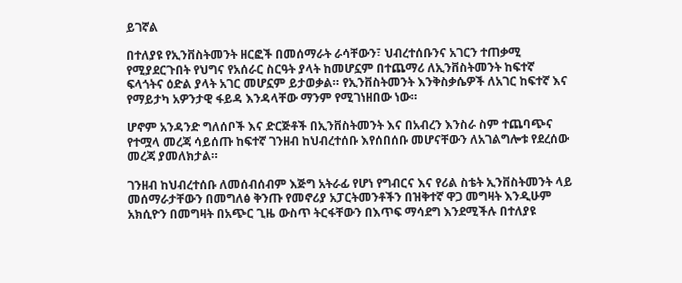ይገኛል

በተለያዩ የኢንቨስትመንት ዘርፎች በመሰማራት ራሳቸውን፣ ህብረተሰቡንና አገርን ተጠቃሚ የሚያደርጉበት የህግና የአሰራር ስርዓት ያላት ከመሆኗም በተጨማሪ ለኢንቨስትመንት ከፍተኛ ፍላጎትና ዕድል ያላት አገር መሆኗም ይታወቃል። የኢንቨስትመንት እንቅስቃሴዎች ለአገር ከፍተኛ እና የማይታካ አዎንታዊ ፋይዳ እንዳላቸው ማንም የሚገነዘበው ነው።

ሆኖም አንዳንድ ግለሰቦች እና ድርጅቶች በኢንቨስትመንት እና በአብረን እንስራ ስም ተጨባጭና የተሟላ መረጃ ሳይሰጡ ከፍተኛ ገንዘብ ከህብረተሰቡ እየሰበሰቡ መሆናቸውን ለአገልግሎቱ የደረሰው መረጃ ያመለክታል።

ገንዘብ ከህብረተሰቡ ለመሰብሰብም እጅግ አትራፊ የሆነ የግብርና እና የሪል ስቴት ኢንቨስትመንት ላይ መሰማራታቸውን በመግለፅ ቅንጡ የመኖሪያ አፓርትመንቶችን በዝቅተኛ ዋጋ መግዛት እንዲሁም አክሲዮን በመግዛት በአጭር ጊዜ ውስጥ ትርፋቸውን በእጥፍ ማሳደግ እንደሚችሉ በተለያዩ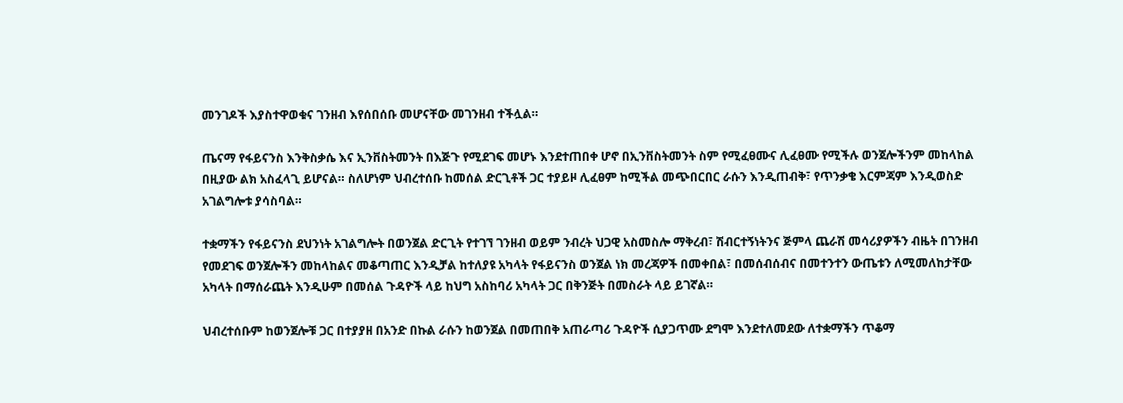መንገዶች እያስተዋወቁና ገንዘብ እየሰበሰቡ መሆናቸው መገንዘብ ተችሏል።

ጤናማ የፋይናንስ እንቅስቃሴ እና ኢንቨስትመንት በእጅጉ የሚደገፍ መሆኑ እንደተጠበቀ ሆኖ በኢንቨስትመንት ስም የሚፈፀሙና ሊፈፀሙ የሚችሉ ወንጀሎችንም መከላከል በዚያው ልክ አስፈላጊ ይሆናል። ስለሆነም ህብረተሰቡ ከመሰል ድርጊቶች ጋር ተያይዞ ሊፈፀም ከሚችል መጭበርበር ራሱን እንዲጠብቅ፣ የጥንቃቄ እርምጃም እንዲወስድ አገልግሎቱ ያሳስባል።

ተቋማችን የፋይናንስ ደህንነት አገልግሎት በወንጀል ድርጊት የተገኘ ገንዘብ ወይም ንብረት ህጋዊ አስመስሎ ማቅረብ፣ ሽብርተኝነትንና ጅምላ ጨራሽ መሳሪያዎችን ብዜት በገንዘብ የመደገፍ ወንጀሎችን መከላከልና መቆጣጠር እንዲቻል ከተለያዩ አካላት የፋይናንስ ወንጀል ነክ መረጃዎች በመቀበል፣ በመሰብሰብና በመተንተን ውጤቱን ለሚመለከታቸው አካላት በማሰራጨት እንዲሁም በመሰል ጉዳዮች ላይ ከህግ አስከባሪ አካላት ጋር በቅንጅት በመስራት ላይ ይገኛል።

ህብረተሰቡም ከወንጀሎቹ ጋር በተያያዘ በአንድ በኩል ራሱን ከወንጀል በመጠበቅ አጠራጣሪ ጉዳዮች ሲያጋጥሙ ደግሞ እንደተለመደው ለተቋማችን ጥቆማ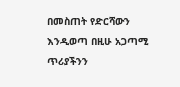በመስጠት የድርሻውን እንዲወጣ በዚሁ አጋጣሚ ጥሪያችንን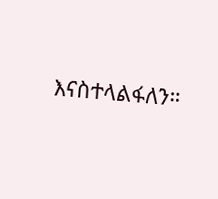እናስተላልፋለን።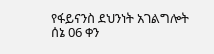የፋይናንስ ደህንነት አገልግሎት
ሰኔ 06 ቀን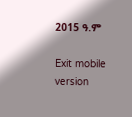2015 ዓ.ም

Exit mobile version